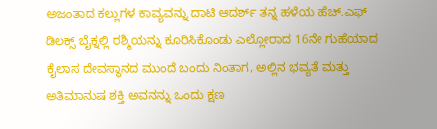ಅಜಂತಾದ ಕಲ್ಲುಗಳ ಕಾವ್ಯವನ್ನು ದಾಟಿ ಆದರ್ಶ್ ತನ್ನ ಹಳೆಯ ಹೆಚ್.ಎಫ್ ಡಿಲಕ್ಸ್ ಬೈಕ್ನಲ್ಲಿ ರಶ್ಮಿಯನ್ನು ಕೂರಿಸಿಕೊಂಡು ಎಲ್ಲೋರಾದ 16ನೇ ಗುಹೆಯಾದ ಕೈಲಾಸ ದೇವಸ್ಥಾನದ ಮುಂದೆ ಬಂದು ನಿಂತಾಗ, ಅಲ್ಲಿನ ಭವ್ಯತೆ ಮತ್ತು ಅತಿಮಾನುಷ ಶಕ್ತಿ ಅವನನ್ನು ಒಂದು ಕ್ಷಣ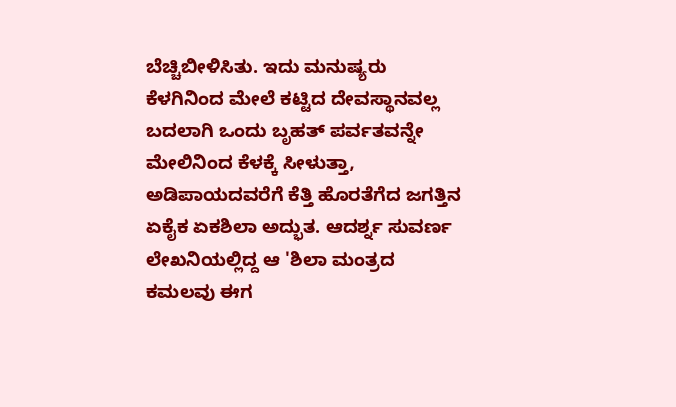ಬೆಚ್ಚಿಬೀಳಿಸಿತು. ಇದು ಮನುಷ್ಯರು ಕೆಳಗಿನಿಂದ ಮೇಲೆ ಕಟ್ಟಿದ ದೇವಸ್ಥಾನವಲ್ಲ ಬದಲಾಗಿ ಒಂದು ಬೃಹತ್ ಪರ್ವತವನ್ನೇ ಮೇಲಿನಿಂದ ಕೆಳಕ್ಕೆ ಸೀಳುತ್ತಾ, ಅಡಿಪಾಯದವರೆಗೆ ಕೆತ್ತಿ ಹೊರತೆಗೆದ ಜಗತ್ತಿನ ಏಕೈಕ ಏಕಶಿಲಾ ಅದ್ಭುತ. ಆದರ್ಶ್ನ ಸುವರ್ಣ ಲೇಖನಿಯಲ್ಲಿದ್ದ ಆ 'ಶಿಲಾ ಮಂತ್ರದ ಕಮಲವು ಈಗ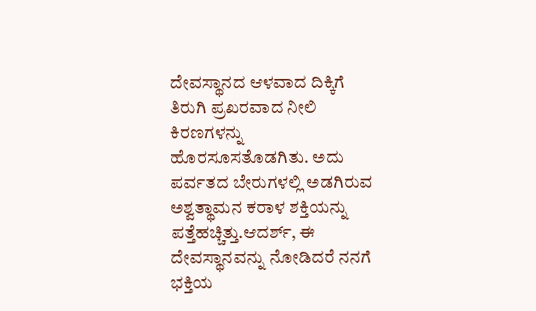ದೇವಸ್ಥಾನದ ಆಳವಾದ ದಿಕ್ಕಿಗೆ ತಿರುಗಿ ಪ್ರಖರವಾದ ನೀಲಿ ಕಿರಣಗಳನ್ನು ಹೊರಸೂಸತೊಡಗಿತು. ಅದು ಪರ್ವತದ ಬೇರುಗಳಲ್ಲಿ ಅಡಗಿರುವ ಅಶ್ವತ್ಥಾಮನ ಕರಾಳ ಶಕ್ತಿಯನ್ನು ಪತ್ತೆಹಚ್ಚಿತ್ತು.ಆದರ್ಶ್, ಈ ದೇವಸ್ಥಾನವನ್ನು ನೋಡಿದರೆ ನನಗೆ ಭಕ್ತಿಯ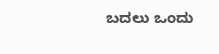ಬದಲು ಒಂದು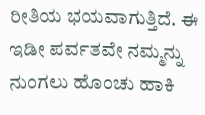ರೀತಿಯ ಭಯವಾಗುತ್ತಿದೆ. ಈ ಇಡೀ ಪರ್ವತವೇ ನಮ್ಮನ್ನು ನುಂಗಲು ಹೊಂಚು ಹಾಕಿ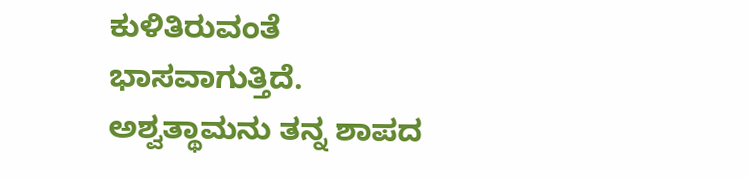ಕುಳಿತಿರುವಂತೆ ಭಾಸವಾಗುತ್ತಿದೆ. ಅಶ್ವತ್ಥಾಮನು ತನ್ನ ಶಾಪದ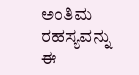ಅಂತಿಮ ರಹಸ್ಯವನ್ನು ಈ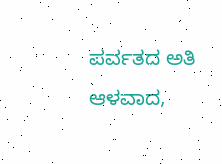ಪರ್ವತದ ಅತಿ ಆಳವಾದ,